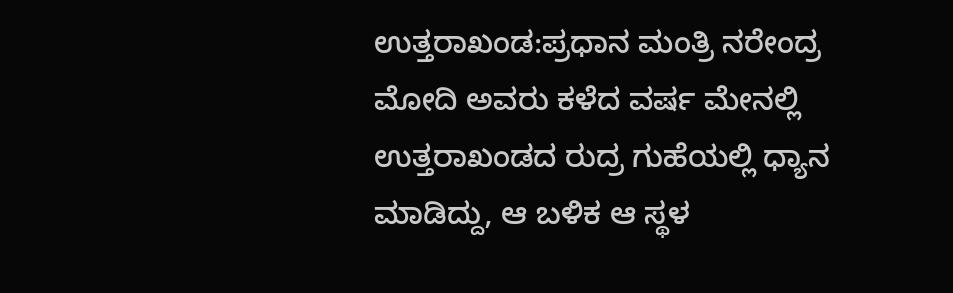ಉತ್ತರಾಖಂಡ:ಪ್ರಧಾನ ಮಂತ್ರಿ ನರೇಂದ್ರ ಮೋದಿ ಅವರು ಕಳೆದ ವರ್ಷ ಮೇನಲ್ಲಿ ಉತ್ತರಾಖಂಡದ ರುದ್ರ ಗುಹೆಯಲ್ಲಿ ಧ್ಯಾನ ಮಾಡಿದ್ದು, ಆ ಬಳಿಕ ಆ ಸ್ಥಳ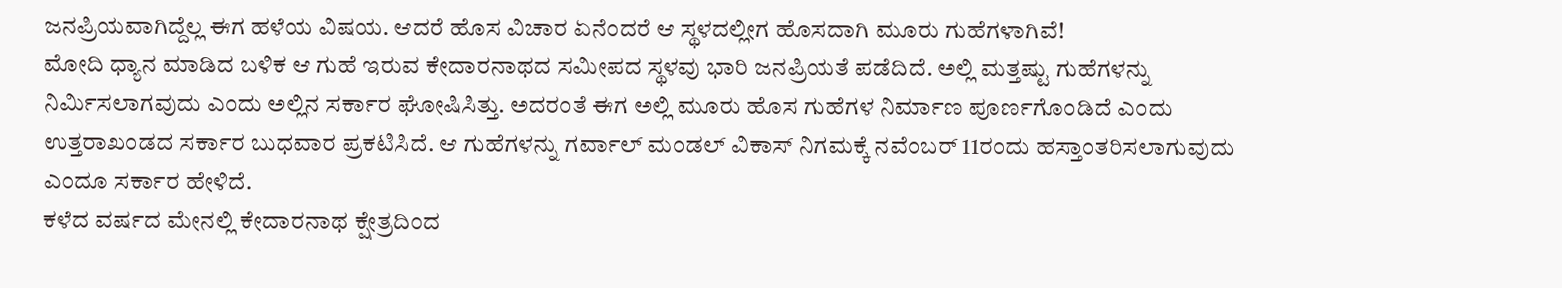ಜನಪ್ರಿಯವಾಗಿದ್ದೆಲ್ಲ ಈಗ ಹಳೆಯ ವಿಷಯ. ಆದರೆ ಹೊಸ ವಿಚಾರ ಏನೆಂದರೆ ಆ ಸ್ಥಳದಲ್ಲೀಗ ಹೊಸದಾಗಿ ಮೂರು ಗುಹೆಗಳಾಗಿವೆ!
ಮೋದಿ ಧ್ಯಾನ ಮಾಡಿದ ಬಳಿಕ ಆ ಗುಹೆ ಇರುವ ಕೇದಾರನಾಥದ ಸಮೀಪದ ಸ್ಥಳವು ಭಾರಿ ಜನಪ್ರಿಯತೆ ಪಡೆದಿದೆ. ಅಲ್ಲಿ ಮತ್ತಷ್ಟು ಗುಹೆಗಳನ್ನು ನಿರ್ಮಿಸಲಾಗವುದು ಎಂದು ಅಲ್ಲಿನ ಸರ್ಕಾರ ಘೋಷಿಸಿತ್ತು. ಅದರಂತೆ ಈಗ ಅಲ್ಲಿ ಮೂರು ಹೊಸ ಗುಹೆಗಳ ನಿರ್ಮಾಣ ಪೂರ್ಣಗೊಂಡಿದೆ ಎಂದು ಉತ್ತರಾಖಂಡದ ಸರ್ಕಾರ ಬುಧವಾರ ಪ್ರಕಟಿಸಿದೆ. ಆ ಗುಹೆಗಳನ್ನು ಗರ್ವಾಲ್ ಮಂಡಲ್ ವಿಕಾಸ್ ನಿಗಮಕ್ಕೆ ನವೆಂಬರ್ 11ರಂದು ಹಸ್ತಾಂತರಿಸಲಾಗುವುದು ಎಂದೂ ಸರ್ಕಾರ ಹೇಳಿದೆ.
ಕಳೆದ ವರ್ಷದ ಮೇನಲ್ಲಿ ಕೇದಾರನಾಥ ಕ್ಷೇತ್ರದಿಂದ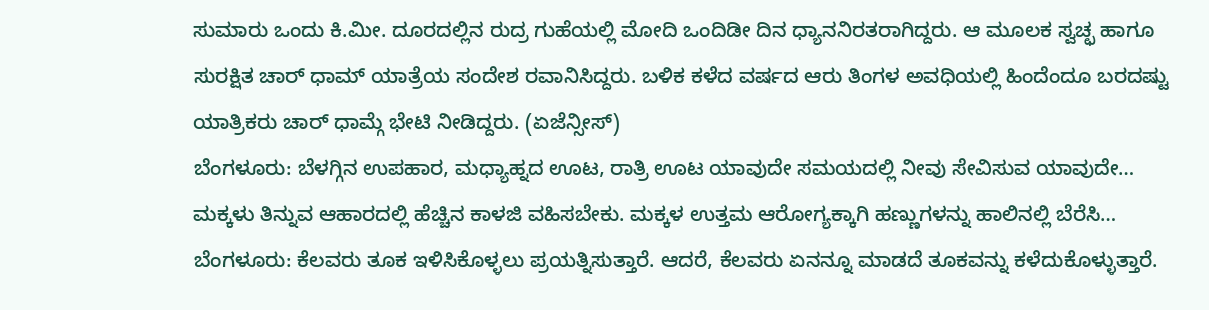ಸುಮಾರು ಒಂದು ಕಿ.ಮೀ. ದೂರದಲ್ಲಿನ ರುದ್ರ ಗುಹೆಯಲ್ಲಿ ಮೋದಿ ಒಂದಿಡೀ ದಿನ ಧ್ಯಾನನಿರತರಾಗಿದ್ದರು. ಆ ಮೂಲಕ ಸ್ವಚ್ಛ ಹಾಗೂ ಸುರಕ್ಷಿತ ಚಾರ್ ಧಾಮ್ ಯಾತ್ರೆಯ ಸಂದೇಶ ರವಾನಿಸಿದ್ದರು. ಬಳಿಕ ಕಳೆದ ವರ್ಷದ ಆರು ತಿಂಗಳ ಅವಧಿಯಲ್ಲಿ ಹಿಂದೆಂದೂ ಬರದಷ್ಟು ಯಾತ್ರಿಕರು ಚಾರ್ ಧಾಮ್ಗೆ ಭೇಟಿ ನೀಡಿದ್ದರು. (ಏಜೆನ್ಸೀಸ್)
ಬೆಂಗಳೂರು: ಬೆಳಗ್ಗಿನ ಉಪಹಾರ, ಮಧ್ಯಾಹ್ನದ ಊಟ, ರಾತ್ರಿ ಊಟ ಯಾವುದೇ ಸಮಯದಲ್ಲಿ ನೀವು ಸೇವಿಸುವ ಯಾವುದೇ…
ಮಕ್ಕಳು ತಿನ್ನುವ ಆಹಾರದಲ್ಲಿ ಹೆಚ್ಚಿನ ಕಾಳಜಿ ವಹಿಸಬೇಕು. ಮಕ್ಕಳ ಉತ್ತಮ ಆರೋಗ್ಯಕ್ಕಾಗಿ ಹಣ್ಣುಗಳನ್ನು ಹಾಲಿನಲ್ಲಿ ಬೆರೆಸಿ…
ಬೆಂಗಳೂರು: ಕೆಲವರು ತೂಕ ಇಳಿಸಿಕೊಳ್ಳಲು ಪ್ರಯತ್ನಿಸುತ್ತಾರೆ. ಆದರೆ, ಕೆಲವರು ಏನನ್ನೂ ಮಾಡದೆ ತೂಕವನ್ನು ಕಳೆದುಕೊಳ್ಳುತ್ತಾರೆ.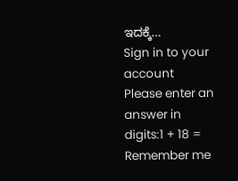ಇದಕ್ಕೆ…
Sign in to your account
Please enter an answer in digits:1 + 18 =
Remember me